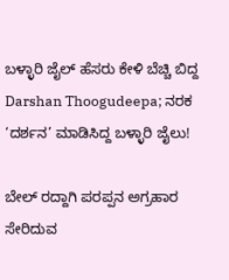ಬಳ್ಳಾರಿ ಜೈಲ್ ಹೆಸರು ಕೇಳಿ ಬೆಚ್ಚಿ ಬಿದ್ದ Darshan Thoogudeepa; ನರಕ ‘ದರ್ಶನ’ ಮಾಡಿಸಿದ್ದ ಬಳ್ಳಾರಿ ಜೈಲು!

ಬೇಲ್ ರದ್ದಾಗಿ ಪರಪ್ಪನ ಅಗ್ರಹಾರ ಸೇರಿದುವ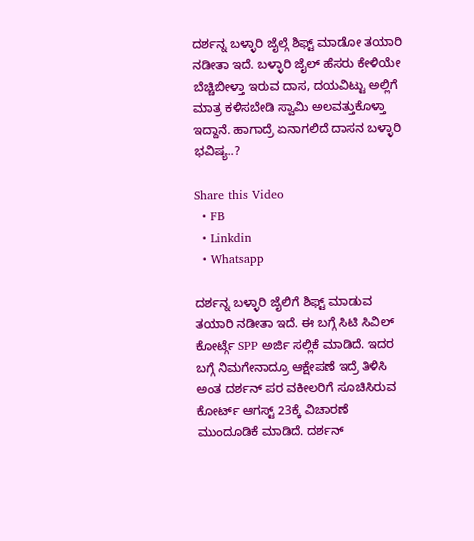ದರ್ಶನ್ನ ಬಳ್ಳಾರಿ ಜೈಲ್ಗೆ ಶಿಫ್ಟ್ ಮಾಡೋ ತಯಾರಿ ನಡೀತಾ ಇದೆ. ಬಳ್ಳಾರಿ ಜೈಲ್ ಹೆಸರು ಕೇಳಿಯೇ ಬೆಚ್ಚಿಬೀಳ್ತಾ ಇರುವ ದಾಸ, ದಯವಿಟ್ಟು ಅಲ್ಲಿಗೆ ಮಾತ್ರ ಕಳಿಸಬೇಡಿ ಸ್ವಾಮಿ ಅಲವತ್ತುಕೊಳ್ತಾ ಇದ್ದಾನೆ. ಹಾಗಾದ್ರೆ ಏನಾಗಲಿದೆ ದಾಸನ ಬಳ್ಳಾರಿ ಭವಿಷ್ಯ..?

Share this Video
  • FB
  • Linkdin
  • Whatsapp

ದರ್ಶನ್ನ ಬಳ್ಳಾರಿ ಜೈಲಿಗೆ ಶಿಫ್ಟ್ ಮಾಡುವ ತಯಾರಿ ನಡೀತಾ ಇದೆ. ಈ ಬಗ್ಗೆ ಸಿಟಿ ಸಿವಿಲ್ ಕೋರ್ಟ್ಗೆ SPP ಅರ್ಜಿ ಸಲ್ಲಿಕೆ ಮಾಡಿದೆ. ಇದರ ಬಗ್ಗೆ ನಿಮಗೇನಾದ್ರೂ ಆಕ್ಷೇಪಣೆ ಇದ್ರೆ ತಿಳಿಸಿ ಅಂತ ದರ್ಶನ್ ಪರ ವಕೀಲರಿಗೆ ಸೂಚಿಸಿರುವ ಕೋರ್ಟ್ ಆಗಸ್ಟ್ 23ಕ್ಕೆ ವಿಚಾರಣೆ ಮುಂದೂಡಿಕೆ ಮಾಡಿದೆ. ದರ್ಶನ್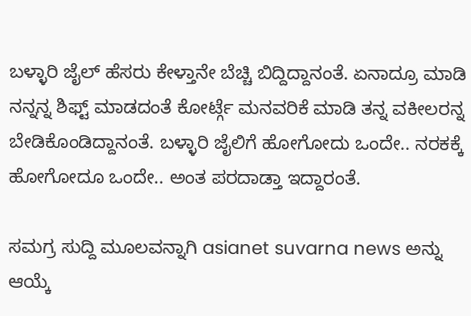ಬಳ್ಳಾರಿ ಜೈಲ್ ಹೆಸರು ಕೇಳ್ತಾನೇ ಬೆಚ್ಚಿ ಬಿದ್ದಿದ್ದಾನಂತೆ. ಏನಾದ್ರೂ ಮಾಡಿ ನನ್ನನ್ನ ಶಿಫ್ಟ್ ಮಾಡದಂತೆ ಕೋರ್ಟ್ಗೆ ಮನವರಿಕೆ ಮಾಡಿ ತನ್ನ ವಕೀಲರನ್ನ ಬೇಡಿಕೊಂಡಿದ್ದಾನಂತೆ. ಬಳ್ಳಾರಿ ಜೈಲಿಗೆ ಹೋಗೋದು ಒಂದೇ.. ನರಕಕ್ಕೆ ಹೋಗೋದೂ ಒಂದೇ.. ಅಂತ ಪರದಾಡ್ತಾ ಇದ್ದಾರಂತೆ.

ಸಮಗ್ರ ಸುದ್ದಿ ಮೂಲವನ್ನಾಗಿ asianet suvarna news ಅನ್ನು ಆಯ್ಕೆ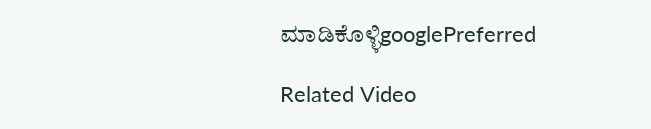ಮಾಡಿಕೊಳ್ಳಿgooglePreferred

Related Video